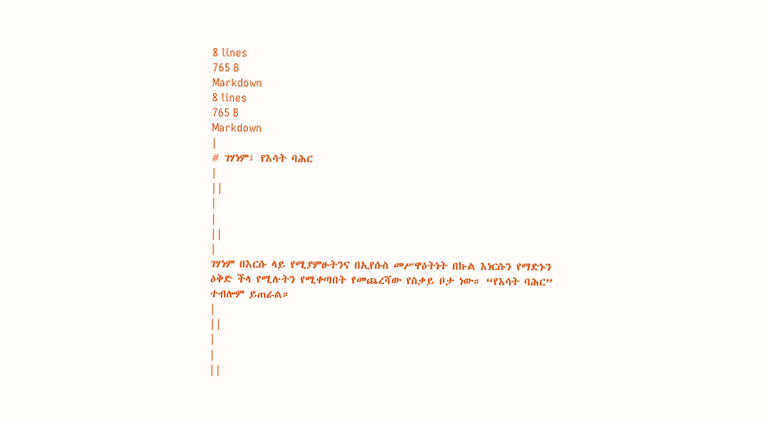8 lines
765 B
Markdown
8 lines
765 B
Markdown
|
# ገሃነም፣ የእሳት ባሕር
|
||
|
|
||
|
ገሃነም በእርሱ ላይ የሚያምፁትንና በኢየሱስ መሥዋዕትነት በኩል እነርሱን የማድኑን ዕቅድ ችላ የሚሉትን የሚቀጣበት የመጨረሻው የስቃይ ቦታ ነው። “የእሳት ባሕር” ተብሎም ይጠራል።
|
||
|
|
||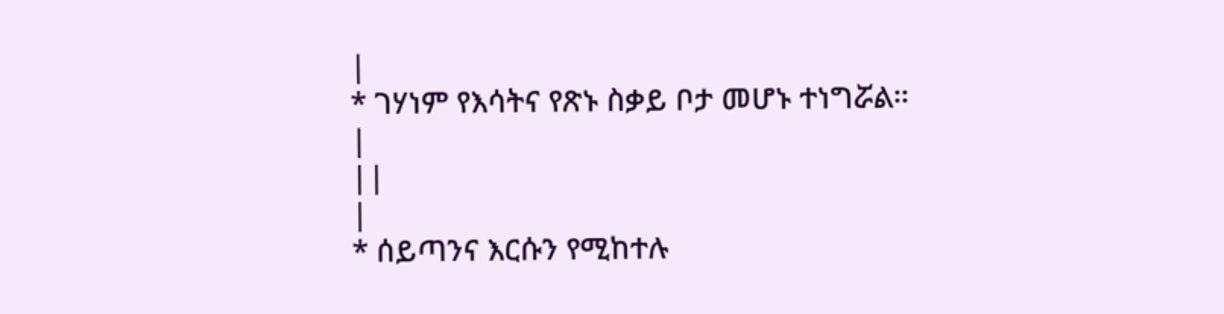|
* ገሃነም የእሳትና የጽኑ ስቃይ ቦታ መሆኑ ተነግሯል።
|
||
|
* ሰይጣንና እርሱን የሚከተሉ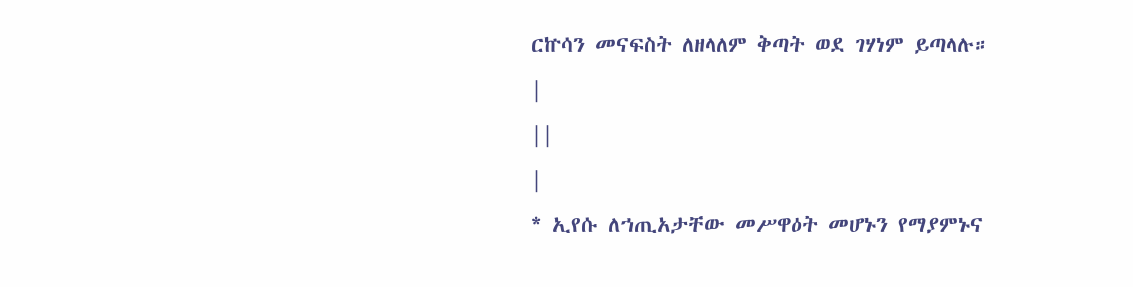ርኵሳን መናፍስት ለዘላለም ቅጣት ወደ ገሃነም ይጣላሉ።
|
||
|
* ኢየሱ ለኀጢአታቸው መሥዋዕት መሆኑን የማያምኑና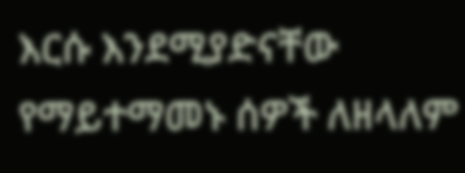እርሱ እንደሚያድናቸው የማይተማመኑ ሰዎች ለዘላለም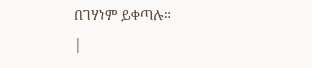በገሃነም ይቀጣሉ።
|